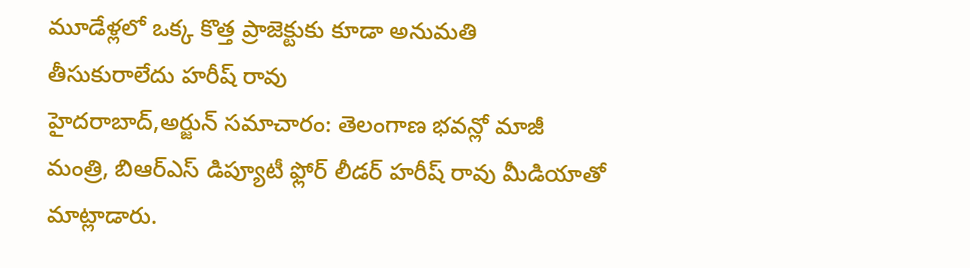మూడేళ్లలో ఒక్క కొత్త ప్రాజెక్టుకు కూడా అనుమతి తీసుకురాలేదు హరీష్ రావు
హైదరాబాద్,అర్జున్ సమాచారం: తెలంగాణ భవన్లో మాజీ మంత్రి, బిఆర్ఎస్ డిప్యూటీ ఫ్లోర్ లీడర్ హరీష్ రావు మీడియాతో మాట్లాడారు.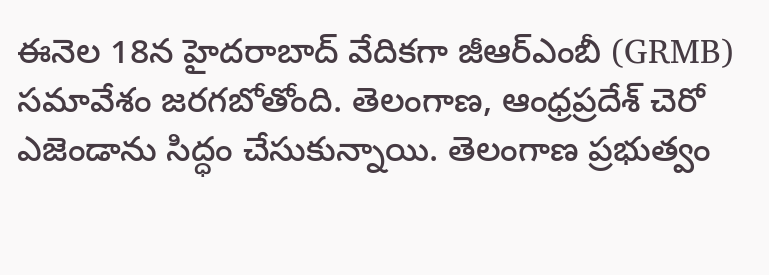ఈనెల 18న హైదరాబాద్ వేదికగా జీఆర్ఎంబీ (GRMB) సమావేశం జరగబోతోంది. తెలంగాణ, ఆంధ్రప్రదేశ్ చెరో ఎజెండాను సిద్ధం చేసుకున్నాయి. తెలంగాణ ప్రభుత్వం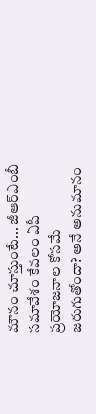మౌనం చూస్తుంటే... జీఆర్ఎంబీ సమావేశం కేవలం ఏపీ ప్రయోజనాల కోసమే జరుగుతోందా? అనే అనుమానం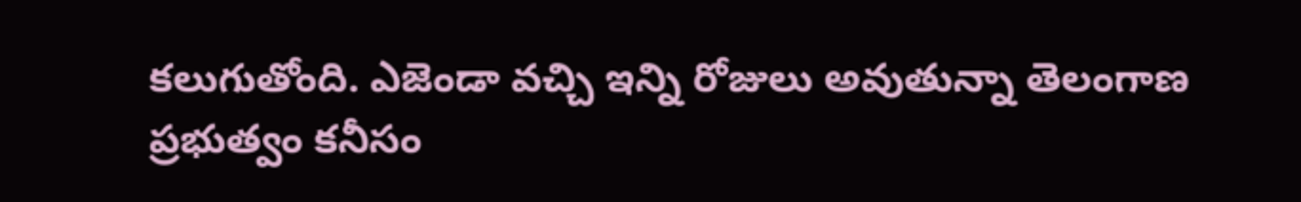కలుగుతోంది. ఎజెండా వచ్చి ఇన్ని రోజులు అవుతున్నా తెలంగాణ ప్రభుత్వం కనీసం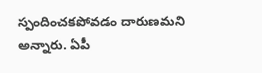స్పందించకపోవడం దారుణమని అన్నారు. ఏపీ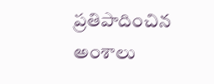ప్రతిపాదించిన అంశాలు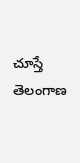చూస్తే తెలంగాణ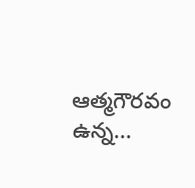ఆత్మగౌరవం ఉన్న...